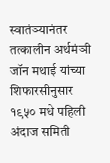स्वातंञ्यानंतर तत्कालीन अर्थमंञी जॉन मथाई यांच्या शिफारसीनुसार १९५० मधे पहिली अंदाज समिती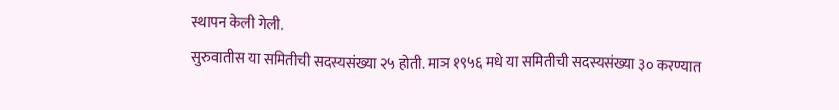स्थापन केली गेली.
सुरुवातीस या समितीची सदस्यसंख्या २५ होती. माञ १९५६ मधे या समितीची सदस्यसंख्या ३० करण्यात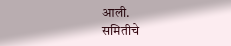आली.
समितीचे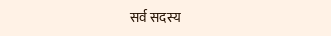सर्व सदस्य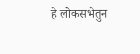हे लोकसभेतुन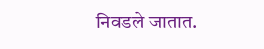निवडले जातात.